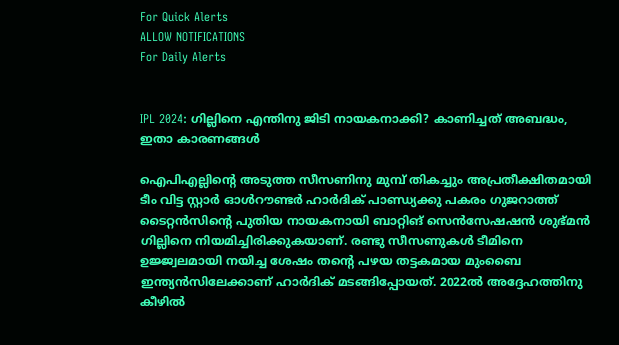For Quick Alerts
ALLOW NOTIFICATIONS
For Daily Alerts


IPL 2024: ഗില്ലിനെ എന്തിനു ജിടി നായകനാക്കി? കാണിച്ചത് അബദ്ധം, ഇതാ കാരണങ്ങള്‍

ഐപിഎല്ലിന്റെ അടുത്ത സീസണിനു മുമ്പ് തികച്ചും അപ്രതീക്ഷിതമായി ടീം വിട്ട സ്റ്റാര്‍ ഓള്‍റൗണ്ടര്‍ ഹാര്‍ദിക് പാണ്ഡ്യക്കു പകരം ഗുജറാത്ത് ടൈറ്റന്‍സിന്റെ പുതിയ നായകനായി ബാറ്റിങ് സെന്‍സേഷഷന്‍ ശുഭ്മന്‍ ഗില്ലിനെ നിയമിച്ചിരിക്കുകയാണ്. രണ്ടു സീസണുകള്‍ ടീമിനെ ഉജ്ജ്വലമായി നയിച്ച ശേഷം തന്റെ പഴയ തട്ടകമായ മുംബൈ ഇന്ത്യന്‍സിലേക്കാണ് ഹാര്‍ദിക് മടങ്ങിപ്പോയത്. 2022ല്‍ അദ്ദേഹത്തിനു കീഴില്‍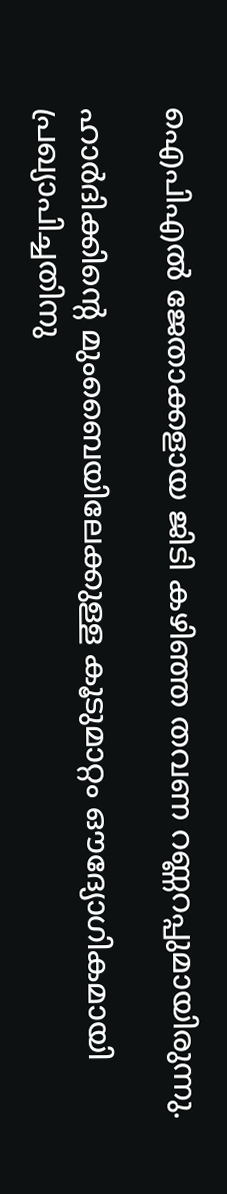ഐപിഎല്‍ ജേതാക്കളായ ജിടി കഴിഞ്ഞ തവണ റണ്ണറപ്പുമായിരുന്നു.

ഹാര്‍ദിക്കിന്റെ മുംബൈയിലേക്കുള്ള കൂടുമാറ്റം ഔദ്യോഗികമായി പ്രഖ്യാപിച്ചതിനു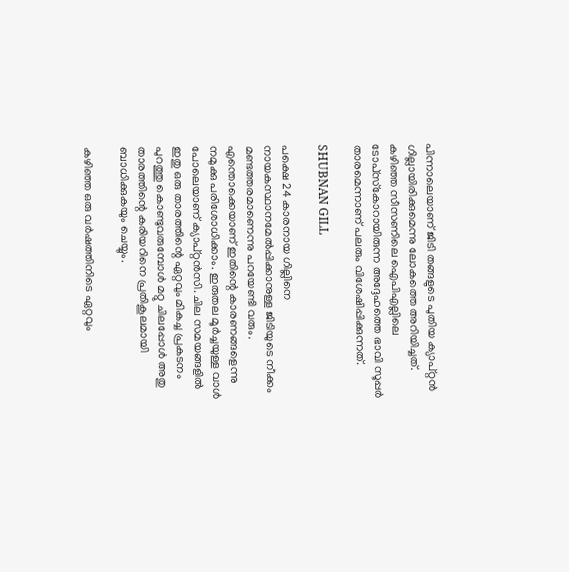പിന്നാലെയാണ് ജിടി തങ്ങളുടെ പുതിയ ക്യാപ്റ്റന്‍ ഗില്ലായിരിക്കുമെന്നു ലോകത്തെ അറിയിച്ചത്. കഴിഞ്ഞ സീസണിലെ ഐപിഎല്ലിലെ ടോപ്‌സ്‌കോറായിരുന്ന അദ്ദേഹത്തെ ഭാവി സൂപ്പര്‍ താരമെന്നാണ് പലരും വിശേഷിപ്പിക്കുന്നത്.

SHUBNAN GILL

പക്ഷെ 24 കാരനായ ഗില്ലിനെ നായകസ്ഥാനമേല്‍പ്പിക്കാനുള്ള ജിടിയുടെ നീക്കം മണ്ടത്തരമാണെന്നു പറയേണ്ടി വരും. എന്തൊക്കെയാണ് ഇതിന്റെ കാരണങ്ങളെന്നു നമുക്കു പരിശോധിക്കാം. ഇരുതല മൂര്‍ച്ചയുള്ള വാള്‍ പോലെയാണ് ക്യാപ്റ്റന്‍സി. ചില സമയങ്ങളില്‍ ഇതു ഒരു താരത്തിന്റെ ഏറ്റവും മികച്ച പ്രകടനം പുറത്തു കൊണ്ടുവരുമ്പോള്‍ മറ്റു ചിലപ്പോള്‍ അതു താരത്തിന്റെ കരിയറിനെ പ്രതികൂലമായി ബാധിക്കുകയും ചെയ്യും.

കഴിഞ്ഞ ഒരു വര്‍ഷത്തിനിടെ ഏറ്റവും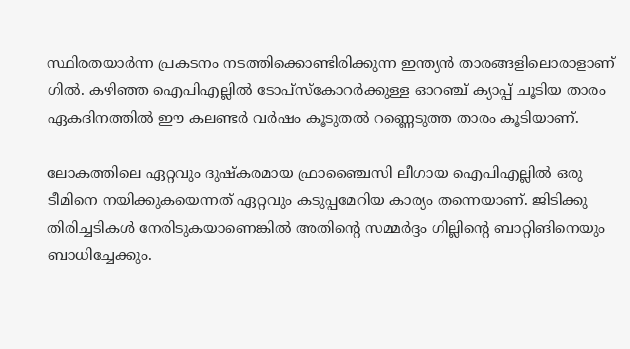സ്ഥിരതയാര്‍ന്ന പ്രകടനം നടത്തിക്കൊണ്ടിരിക്കുന്ന ഇന്ത്യന്‍ താരങ്ങളിലൊരാളാണ് ഗില്‍. കഴിഞ്ഞ ഐപിഎല്ലില്‍ ടോപ്‌സ്‌കോറര്‍ക്കുള്ള ഓറഞ്ച് ക്യാപ്പ് ചൂടിയ താരം ഏകദിനത്തില്‍ ഈ കലണ്ടര്‍ വര്‍ഷം കൂടുതല്‍ റണ്ണെടുത്ത താരം കൂടിയാണ്.

ലോകത്തിലെ ഏറ്റവും ദുഷ്‌കരമായ ഫ്രാഞ്ചൈസി ലീഗായ ഐപിഎല്ലില്‍ ഒരു ടീമിനെ നയിക്കുകയെന്നത് ഏറ്റവും കടുപ്പമേറിയ കാര്യം തന്നെയാണ്. ജിടിക്കു തിരിച്ചടികള്‍ നേരിടുകയാണെങ്കില്‍ അതിന്റെ സമ്മര്‍ദ്ദം ഗില്ലിന്റെ ബാറ്റിങിനെയും ബാധിച്ചേക്കും.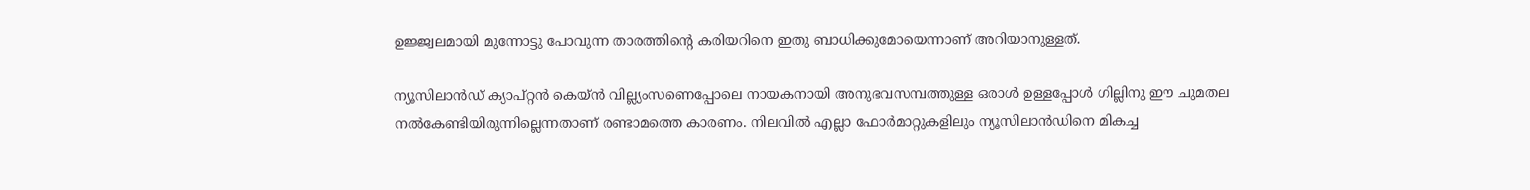ഉജ്ജ്വലമായി മുന്നോട്ടു പോവുന്ന താരത്തിന്റെ കരിയറിനെ ഇതു ബാധിക്കുമോയെന്നാണ് അറിയാനുള്ളത്.

ന്യൂസിലാന്‍ഡ് ക്യാപ്റ്റന്‍ കെയ്ന്‍ വില്ല്യംസണെപ്പോലെ നായകനായി അനുഭവസമ്പത്തുള്ള ഒരാള്‍ ഉള്ളപ്പോള്‍ ഗില്ലിനു ഈ ചുമതല നല്‍കേണ്ടിയിരുന്നില്ലെന്നതാണ് രണ്ടാമത്തെ കാരണം. നിലവില്‍ എല്ലാ ഫോര്‍മാറ്റുകളിലും ന്യൂസിലാന്‍ഡിനെ മികച്ച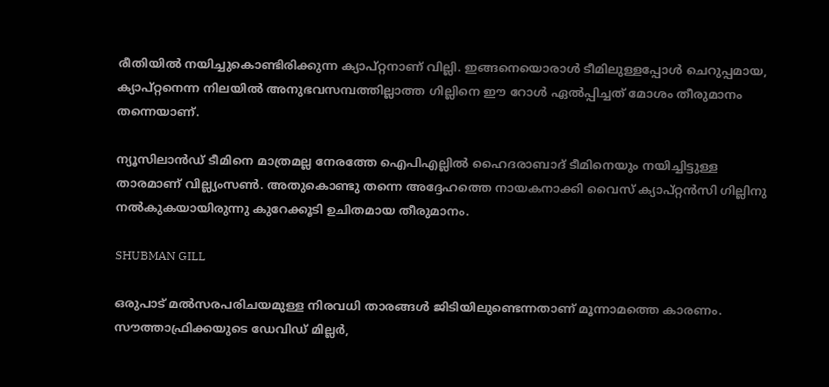രീതിയില്‍ നയിച്ചുകൊണ്ടിരിക്കുന്ന ക്യാപ്റ്റനാണ് വില്ലി. ഇങ്ങനെയൊരാള്‍ ടീമിലുള്ളപ്പോള്‍ ചെറുപ്പമായ, ക്യാപ്റ്റനെന്ന നിലയില്‍ അനുഭവസമ്പത്തില്ലാത്ത ഗില്ലിനെ ഈ റോള്‍ ഏല്‍പ്പിച്ചത് മോശം തീരുമാനം തന്നെയാണ്.

ന്യൂസിലാന്‍ഡ് ടീമിനെ മാത്രമല്ല നേരത്തേ ഐപിഎല്ലില്‍ ഹൈദരാബാദ് ടീമിനെയും നയിച്ചിട്ടുള്ള താരമാണ് വില്ല്യംസണ്‍. അതുകൊണ്ടു തന്നെ അദ്ദേഹത്തെ നായകനാക്കി വൈസ് ക്യാപ്റ്റന്‍സി ഗില്ലിനു നല്‍കുകയായിരുന്നു കുറേക്കൂടി ഉചിതമായ തീരുമാനം.

SHUBMAN GILL

ഒരുപാട് മല്‍സരപരിചയമുള്ള നിരവധി താരങ്ങള്‍ ജിടിയിലുണ്ടെന്നതാണ് മൂന്നാമത്തെ കാരണം. സൗത്താഫ്രിക്കയുടെ ഡേവിഡ് മില്ലര്‍,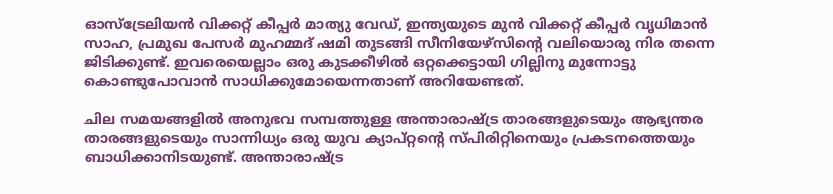ഓസ്‌ട്രേലിയന്‍ വിക്കറ്റ് കീപ്പര്‍ മാത്യു വേഡ്, ഇന്ത്യയുടെ മുന്‍ വിക്കറ്റ് കീപ്പര്‍ വൃധിമാന്‍ സാഹ, പ്രമുഖ പേസര്‍ മുഹമ്മദ് ഷമി തുടങ്ങി സീനിയേഴ്സിന്റെ വലിയൊരു നിര തന്നെ ജിടിക്കുണ്ട്. ഇവരെയെല്ലാം ഒരു കുടക്കീഴില്‍ ഒറ്റക്കെട്ടായി ഗില്ലിനു മുന്നോട്ടു കൊണ്ടുപോവാന്‍ സാധിക്കുമോയെന്നതാണ് അറിയേണ്ടത്.

ചില സമയങ്ങളില്‍ അനുഭവ സമ്പത്തുള്ള അന്താരാഷ്ട്ര താരങ്ങളുടെയും ആഭ്യന്തര താരങ്ങളുടെയും സാന്നിധ്യം ഒരു യുവ ക്യാപ്റ്റന്റെ സ്പിരിറ്റിനെയും പ്രകടനത്തെയും ബാധിക്കാനിടയുണ്ട്. അന്താരാഷ്ട്ര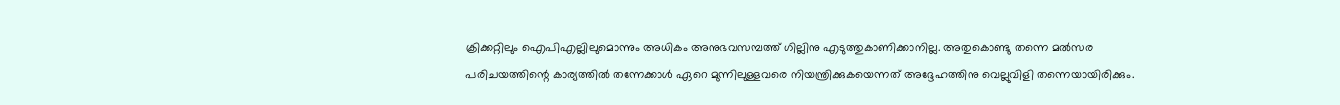ക്രിക്കറ്റിലും ഐപിഎല്ലിലുമൊന്നും അധികം അനുഭവസമ്പത്ത് ഗില്ലിനു എടുത്തുകാണിക്കാനില്ല. അതുകൊണ്ടു തന്നെ മല്‍സര പരിചയത്തിന്റെ കാര്യത്തില്‍ തന്നേക്കാള്‍ ഏറെ മുന്നിലുള്ളവരെ നിയന്ത്രിക്കുകയെന്നത് അദ്ദേഹത്തിനു വെല്ലുവിളി തന്നെയായിരിക്കും.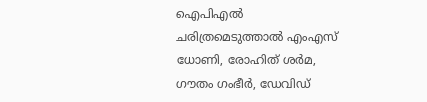ഐപിഎല്‍ ചരിത്രമെടുത്താല്‍ എംഎസ് ധോണി, രോഹിത് ശര്‍മ, ഗൗതം ഗംഭീര്‍, ഡേവിഡ്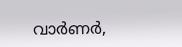വാര്‍ണര്‍,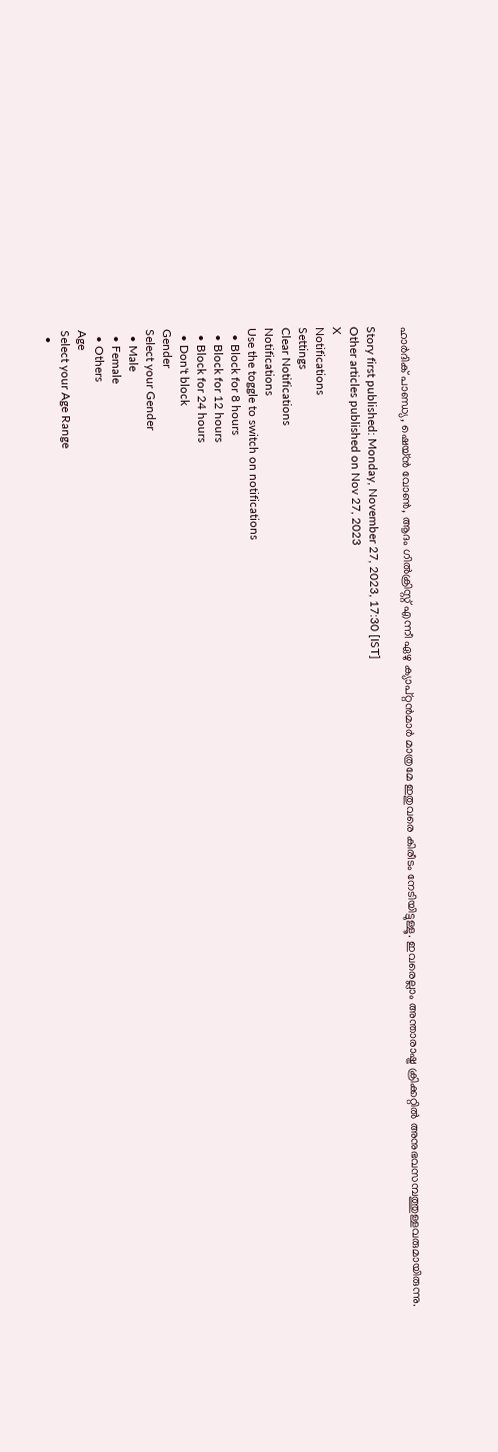ഹാര്‍ദിക് പാണ്ഡ്യ, ഷെയ്ന്‍ വോണ്‍, ആദം ഗില്‍ക്രിസ്റ്റ് എന്നീ ഏഴു ക്യാപ്റ്റന്‍മാര്‍ മാത്രമേ ഇതുവരെ കിരീടം നേടിയിട്ടുള്ളൂ. ഇവരെല്ലാം അന്താരാഷ്ട്ര ക്രിക്കറ്റില്‍ അനുഭവസമ്പത്തുള്ളവരുമായിരുന്നു.

Story first published: Monday, November 27, 2023, 17:30 [IST]
Other articles published on Nov 27, 2023
X
Notifications
Settings
Clear Notifications
Notifications
Use the toggle to switch on notifications
  • Block for 8 hours
  • Block for 12 hours
  • Block for 24 hours
  • Don't block
Gender
Select your Gender
  • Male
  • Female
  • Others
Age
Select your Age Range
  •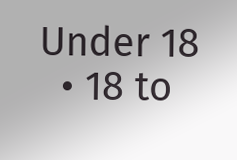Under 18
  • 18 to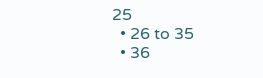25
  • 26 to 35
  • 36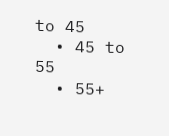to 45
  • 45 to 55
  • 55+